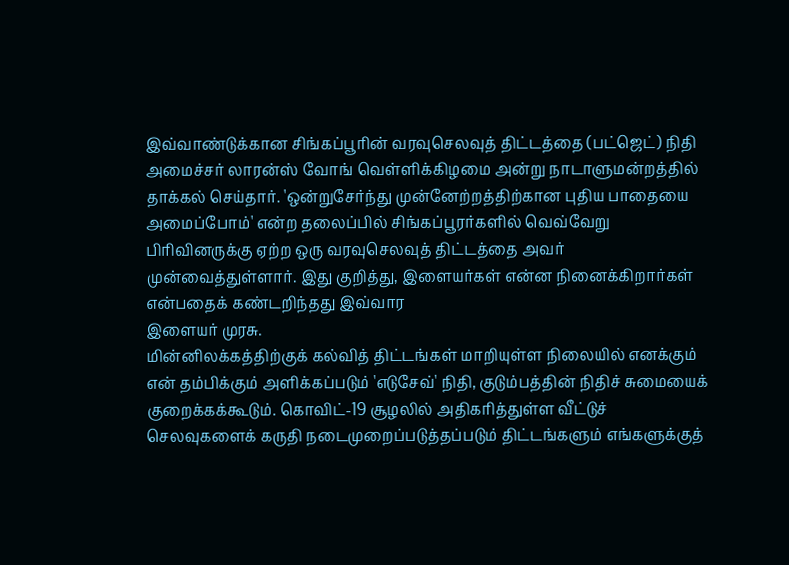இவ்வாண்டுக்கான சிங்கப்பூரின் வரவுசெலவுத் திட்டத்தை (பட்ஜெட்) நிதி அமைச்சர் லாரன்ஸ் வோங் வெள்ளிக்கிழமை அன்று நாடாளுமன்றத்தில் தாக்கல் செய்தார். 'ஒன்றுசேர்ந்து முன்னேற்றத்திற்கான புதிய பாதையை அமைப்போம்' என்ற தலைப்பில் சிங்கப்பூரர்களில் வெவ்வேறு பிரிவினருக்கு ஏற்ற ஒரு வரவுசெலவுத் திட்டத்தை அவர் முன்வைத்துள்ளார். இது குறித்து, இளையர்கள் என்ன நினைக்கிறார்கள் என்பதைக் கண்டறிந்தது இவ்வார
இளையர் முரசு.
மின்னிலக்கத்திற்குக் கல்வித் திட்டங்கள் மாறியுள்ள நிலையில் எனக்கும் என் தம்பிக்கும் அளிக்கப்படும் 'எடுசேவ்' நிதி, குடும்பத்தின் நிதிச் சுமையைக் குறைக்கக்கூடும். கொவிட்-19 சூழலில் அதிகரித்துள்ள வீட்டுச் செலவுகளைக் கருதி நடைமுறைப்படுத்தப்படும் திட்டங்களும் எங்களுக்குத்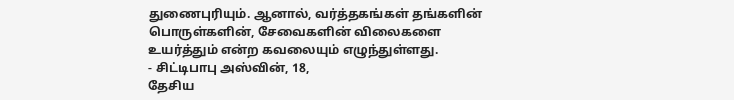துணைபுரியும். ஆனால், வர்த்தகங்கள் தங்களின் பொருள்களின், சேவைகளின் விலைகளை உயர்த்தும் என்ற கவலையும் எழுந்துள்ளது.
- சிட்டிபாபு அஸ்வின், 18,
தேசிய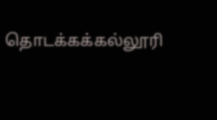தொடக்கக்கல்லூரி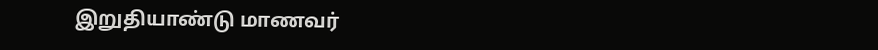இறுதியாண்டு மாணவர்